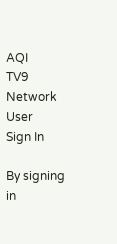AQI
TV9 Network
User
Sign In

By signing in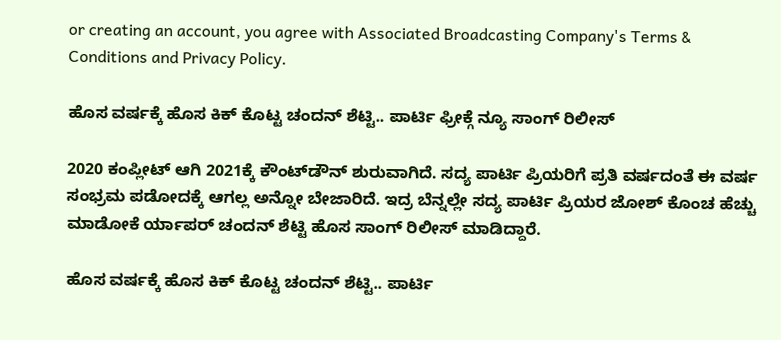or creating an account, you agree with Associated Broadcasting Company's Terms & Conditions and Privacy Policy.

ಹೊಸ ವರ್ಷಕ್ಕೆ ಹೊಸ ಕಿಕ್ ಕೊಟ್ಟ ಚಂದನ್ ಶೆಟ್ಟಿ.. ಪಾರ್ಟಿ ಫ್ರೀಕ್ಗೆ ನ್ಯೂ ಸಾಂಗ್ ರಿಲೀಸ್

2020 ಕಂಪ್ಲೀಟ್ ಆಗಿ 2021ಕ್ಕೆ ಕೌಂಟ್‌ಡೌನ್‌ ಶುರುವಾಗಿದೆ. ಸದ್ಯ ಪಾರ್ಟಿ ಪ್ರಿಯರಿಗೆ ಪ್ರತಿ ವರ್ಷದಂತೆ ಈ ವರ್ಷ ಸಂಭ್ರಮ ಪಡೋದಕ್ಕೆ ಆಗಲ್ಲ ಅನ್ನೋ ಬೇಜಾರಿದೆ. ಇದ್ರ ಬೆನ್ನಲ್ಲೇ ಸದ್ಯ ಪಾರ್ಟಿ ಪ್ರಿಯರ ಜೋಶ್‌ ಕೊಂಚ ಹೆಚ್ಚು ಮಾಡೋಕೆ ರ್ಯಾಪರ್ ಚಂದನ್‌ ಶೆಟ್ಟಿ ಹೊಸ ಸಾಂಗ್‌ ರಿಲೀಸ್‌ ಮಾಡಿದ್ದಾರೆ.

ಹೊಸ ವರ್ಷಕ್ಕೆ ಹೊಸ ಕಿಕ್ ಕೊಟ್ಟ ಚಂದನ್ ಶೆಟ್ಟಿ.. ಪಾರ್ಟಿ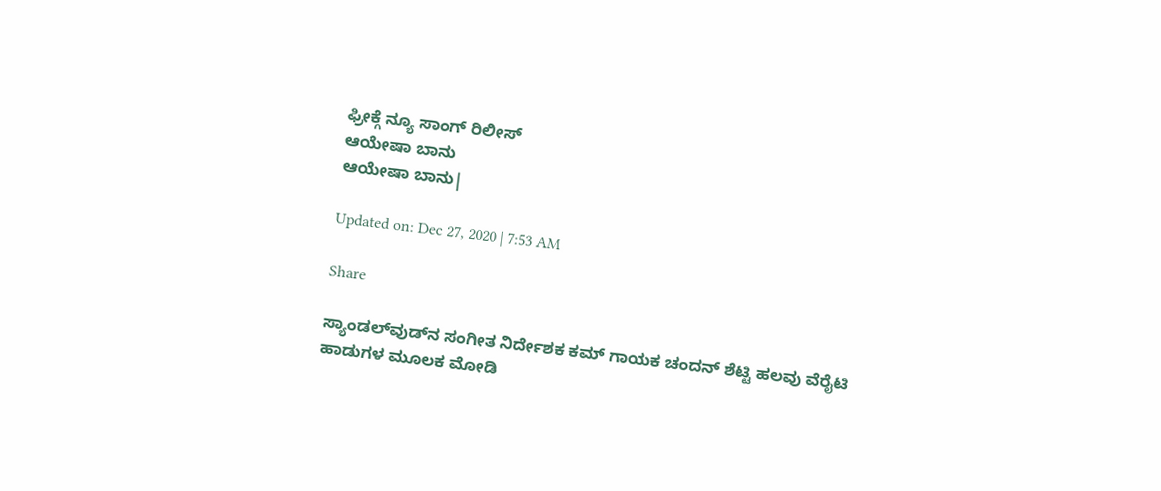ಫ್ರೀಕ್ಗೆ ನ್ಯೂ ಸಾಂಗ್ ರಿಲೀಸ್
ಆಯೇಷಾ ಬಾನು
ಆಯೇಷಾ ಬಾನು|

Updated on: Dec 27, 2020 | 7:53 AM

Share

ಸ್ಯಾಂಡಲ್‌ವುಡ್‌ನ ಸಂಗೀತ ನಿರ್ದೇಶಕ ಕಮ್‌ ಗಾಯಕ ಚಂದನ್‌ ಶೆಟ್ಟಿ ಹಲವು ವೆರೈಟಿ ಹಾಡುಗಳ ಮೂಲಕ ಮೋಡಿ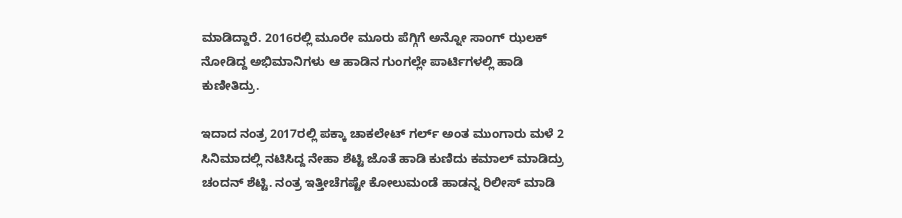ಮಾಡಿದ್ದಾರೆ. 2016ರಲ್ಲಿ ಮೂರೇ ಮೂರು ಪೆಗ್ಗಿಗೆ ಅನ್ನೋ ಸಾಂಗ್‌ ಝಲಕ್‌ ನೋಡಿದ್ದ ಅಭಿಮಾನಿಗಳು ಆ ಹಾಡಿನ ಗುಂಗಲ್ಲೇ ಪಾರ್ಟಿಗಳಲ್ಲಿ ಹಾಡಿ ಕುಣೀತಿದ್ರು.

ಇದಾದ ನಂತ್ರ 2017ರಲ್ಲಿ ಪಕ್ಕಾ ಚಾಕಲೇಟ್‌ ಗರ್ಲ್‌ ಅಂತ ಮುಂಗಾರು ಮಳೆ 2 ಸಿನಿಮಾದಲ್ಲಿ ನಟಿಸಿದ್ದ ನೇಹಾ ಶೆಟ್ಟಿ ಜೊತೆ ಹಾಡಿ ಕುಣಿದು ಕಮಾಲ್‌ ಮಾಡಿದ್ರು ಚಂದನ್‌ ಶೆಟ್ಟಿ. ನಂತ್ರ ಇತ್ತೀಚೆಗಷ್ಟೇ ಕೋಲುಮಂಡೆ ಹಾಡನ್ನ ರಿಲೀಸ್‌ ಮಾಡಿ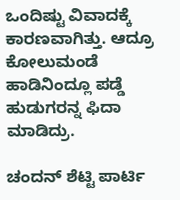ಒಂದಿಷ್ಟು ವಿವಾದಕ್ಕೆ ಕಾರಣವಾಗಿತ್ತು. ಆದ್ರೂ ಕೋಲುಮಂಡೆ ಹಾಡಿನಿಂದ್ಲೂ ಪಡ್ಡೆ ಹುಡುಗರನ್ನ ಫಿದಾ ಮಾಡಿದ್ರು.

ಚಂದನ್ ಶೆಟ್ಟಿ ಪಾರ್ಟಿ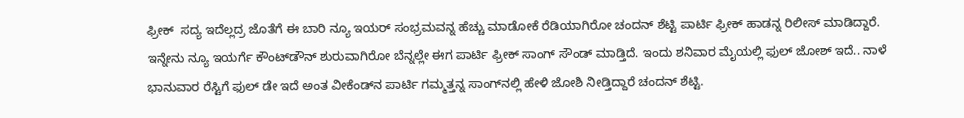ಫ್ರೀಕ್  ಸದ್ಯ ಇದೆಲ್ಲದ್ರ ಜೊತೆಗೆ ಈ ಬಾರಿ ನ್ಯೂ ಇಯರ್‌ ಸಂಭ್ರಮವನ್ನ ಹೆಚ್ಚು ಮಾಡೋಕೆ ರೆಡಿಯಾಗಿರೋ ಚಂದನ್‌ ಶೆಟ್ಟಿ ಪಾರ್ಟಿ ಫ್ರೀಕ್‌ ಹಾಡನ್ನ ರಿಲೀಸ್‌ ಮಾಡಿದ್ದಾರೆ. ಇನ್ನೇನು ನ್ಯೂ ಇಯರ್ಗೆ ಕೌಂಟ್‌ಡೌನ್ ಶುರುವಾಗಿರೋ ಬೆನ್ನಲ್ಲೇ ಈಗ ಪಾರ್ಟಿ ಫ್ರೀಕ್‌ ಸಾಂಗ್‌ ಸೌಂಡ್‌ ಮಾಡ್ತಿದೆ. ಇಂದು ಶನಿವಾರ ಮೈಯಲ್ಲಿ ಫುಲ್‌ ಜೋಶ್‌ ಇದೆ.. ನಾಳೆ ಭಾನುವಾರ ರೆಸ್ಟಿಗೆ ಫುಲ್‌ ಡೇ ಇದೆ ಅಂತ ವೀಕೆಂಡ್‌ನ ಪಾರ್ಟಿ ಗಮ್ಮತ್ತನ್ನ ಸಾಂಗ್‌ನಲ್ಲಿ ಹೇಳಿ ಜೋಶಿ ನೀಡ್ತಿದ್ದಾರೆ ಚಂದನ್‌ ಶೆಟ್ಟಿ.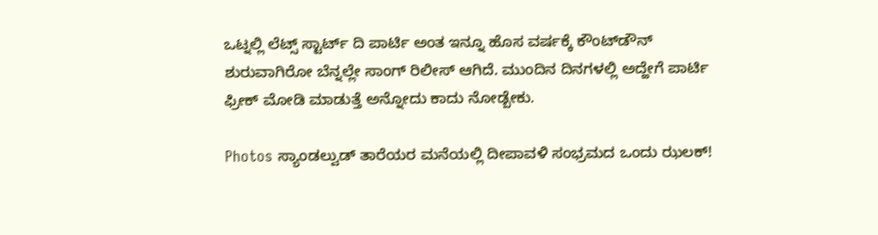ಒಟ್ನಲ್ಲಿ ಲೆಟ್ಸ್‌ ಸ್ಟಾರ್ಟ್‌ ದಿ ಪಾರ್ಟಿ ಅಂತ ಇನ್ನೂ ಹೊಸ ವರ್ಷಕ್ಕೆ ಕೌಂಟ್‌ಡೌನ್‌ ಶುರುವಾಗಿರೋ ಬೆನ್ನಲ್ಲೇ ಸಾಂಗ್‌ ರಿಲೀಸ್ ಆಗಿದೆ. ಮುಂದಿನ ದಿನಗಳಲ್ಲಿ ಅದ್ಹೇಗೆ ಪಾರ್ಟಿ ಫ್ರೀಕ್‌ ಮೋಡಿ ಮಾಡುತ್ತೆ ಅನ್ನೋದು ಕಾದು ನೋಡ್ಬೇಕು.

Photos ಸ್ಯಾಂಡಲ್ವುಡ್ ತಾರೆಯರ ಮನೆಯಲ್ಲಿ ದೀಪಾವಳಿ ಸಂಭ್ರಮದ ಒಂದು ಝಲಕ್!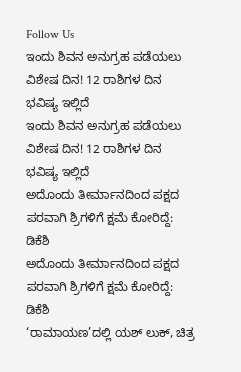Follow Us
ಇಂದು ಶಿವನ ಅನುಗ್ರಹ ಪಡೆಯಲು ವಿಶೇಷ ದಿನ! 12 ರಾಶಿಗಳ ದಿನ ಭವಿಷ್ಯ ಇಲ್ಲಿದೆ
ಇಂದು ಶಿವನ ಅನುಗ್ರಹ ಪಡೆಯಲು ವಿಶೇಷ ದಿನ! 12 ರಾಶಿಗಳ ದಿನ ಭವಿಷ್ಯ ಇಲ್ಲಿದೆ
ಅದೊಂದು ತೀರ್ಮಾನದಿಂದ ಪಕ್ಷದ ಪರವಾಗಿ ಶ್ರಿಗಳಿಗೆ ಕ್ಷಮೆ ಕೋರಿದ್ದೆ: ಡಿಕೆಶಿ
ಅದೊಂದು ತೀರ್ಮಾನದಿಂದ ಪಕ್ಷದ ಪರವಾಗಿ ಶ್ರಿಗಳಿಗೆ ಕ್ಷಮೆ ಕೋರಿದ್ದೆ: ಡಿಕೆಶಿ
‘ರಾಮಾಯಣ’ದಲ್ಲಿ ಯಶ್ ಲುಕ್, ಚಿತ್ರ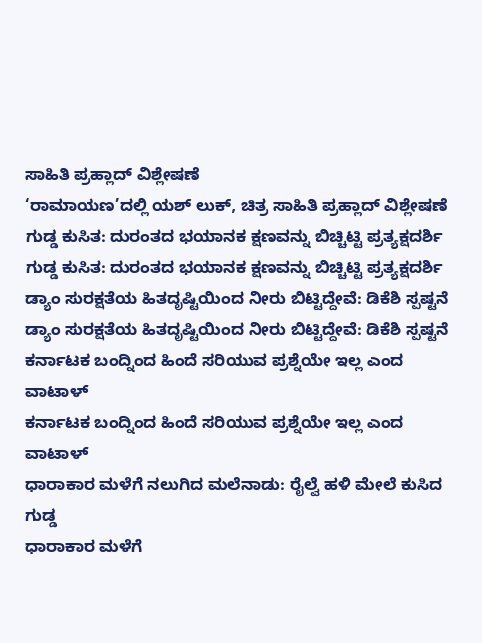ಸಾಹಿತಿ ಪ್ರಹ್ಲಾದ್ ವಿಶ್ಲೇಷಣೆ
‘ರಾಮಾಯಣ’ದಲ್ಲಿ ಯಶ್ ಲುಕ್, ಚಿತ್ರ ಸಾಹಿತಿ ಪ್ರಹ್ಲಾದ್ ವಿಶ್ಲೇಷಣೆ
ಗುಡ್ಡ ಕುಸಿತ: ದುರಂತದ ಭಯಾನಕ ಕ್ಷಣವನ್ನು ಬಿಚ್ಚಿಟ್ಟಿ ಪ್ರತ್ಯಕ್ಷದರ್ಶಿ
ಗುಡ್ಡ ಕುಸಿತ: ದುರಂತದ ಭಯಾನಕ ಕ್ಷಣವನ್ನು ಬಿಚ್ಚಿಟ್ಟಿ ಪ್ರತ್ಯಕ್ಷದರ್ಶಿ
ಡ್ಯಾಂ ಸುರಕ್ಷತೆಯ ಹಿತದೃಷ್ಟಿಯಿಂದ ನೀರು ಬಿಟ್ಟಿದ್ದೇವೆ: ಡಿಕೆಶಿ ಸ್ಪಷ್ಟನೆ
ಡ್ಯಾಂ ಸುರಕ್ಷತೆಯ ಹಿತದೃಷ್ಟಿಯಿಂದ ನೀರು ಬಿಟ್ಟಿದ್ದೇವೆ: ಡಿಕೆಶಿ ಸ್ಪಷ್ಟನೆ
ಕರ್ನಾಟಕ ಬಂದ್ನಿಂದ ಹಿಂದೆ ಸರಿಯುವ ಪ್ರಶ್ನೆಯೇ ಇಲ್ಲ ಎಂದ ವಾಟಾಳ್
ಕರ್ನಾಟಕ ಬಂದ್ನಿಂದ ಹಿಂದೆ ಸರಿಯುವ ಪ್ರಶ್ನೆಯೇ ಇಲ್ಲ ಎಂದ ವಾಟಾಳ್
ಧಾರಾಕಾರ ಮಳೆಗೆ ನಲುಗಿದ ಮಲೆನಾಡು: ರೈಲ್ವೆ ಹಳಿ ಮೇಲೆ ಕುಸಿದ ಗುಡ್ಡ
ಧಾರಾಕಾರ ಮಳೆಗೆ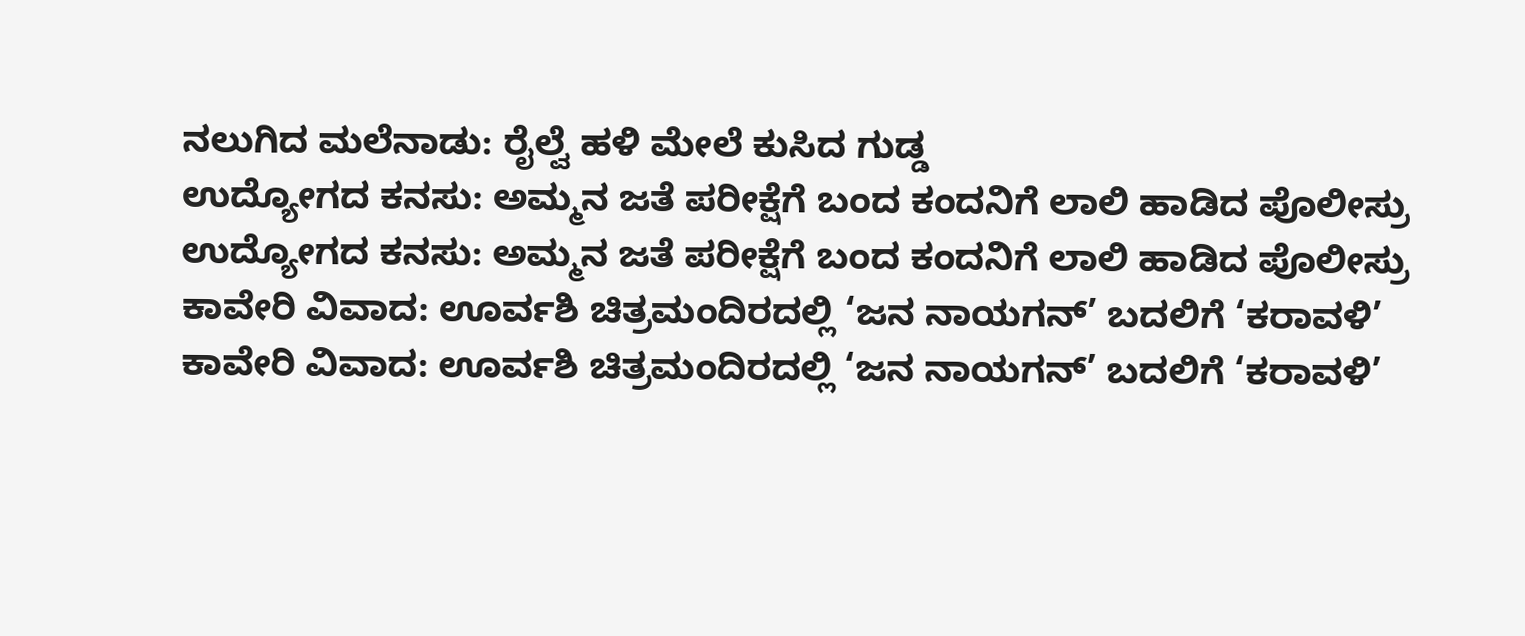ನಲುಗಿದ ಮಲೆನಾಡು: ರೈಲ್ವೆ ಹಳಿ ಮೇಲೆ ಕುಸಿದ ಗುಡ್ಡ
ಉದ್ಯೋಗದ ಕನಸು: ಅಮ್ಮನ ಜತೆ ಪರೀಕ್ಷೆಗೆ ಬಂದ ಕಂದನಿಗೆ ಲಾಲಿ ಹಾಡಿದ ಪೊಲೀಸ್ರು
ಉದ್ಯೋಗದ ಕನಸು: ಅಮ್ಮನ ಜತೆ ಪರೀಕ್ಷೆಗೆ ಬಂದ ಕಂದನಿಗೆ ಲಾಲಿ ಹಾಡಿದ ಪೊಲೀಸ್ರು
ಕಾವೇರಿ ವಿವಾದ: ಊರ್ವಶಿ ಚಿತ್ರಮಂದಿರದಲ್ಲಿ ‘ಜನ ನಾಯಗನ್’ ಬದಲಿಗೆ ‘ಕರಾವಳಿ’
ಕಾವೇರಿ ವಿವಾದ: ಊರ್ವಶಿ ಚಿತ್ರಮಂದಿರದಲ್ಲಿ ‘ಜನ ನಾಯಗನ್’ ಬದಲಿಗೆ ‘ಕರಾವಳಿ’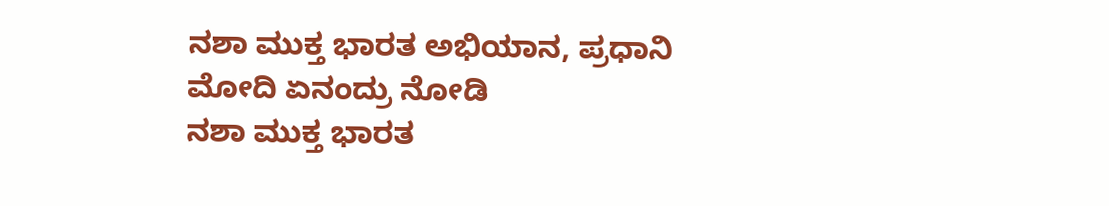ನಶಾ ಮುಕ್ತ ಭಾರತ ಅಭಿಯಾನ, ಪ್ರಧಾನಿ ಮೋದಿ ಏನಂದ್ರು ನೋಡಿ
ನಶಾ ಮುಕ್ತ ಭಾರತ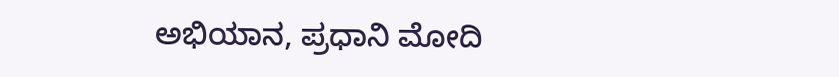ಅಭಿಯಾನ, ಪ್ರಧಾನಿ ಮೋದಿ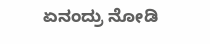ಏನಂದ್ರು ನೋಡಿ